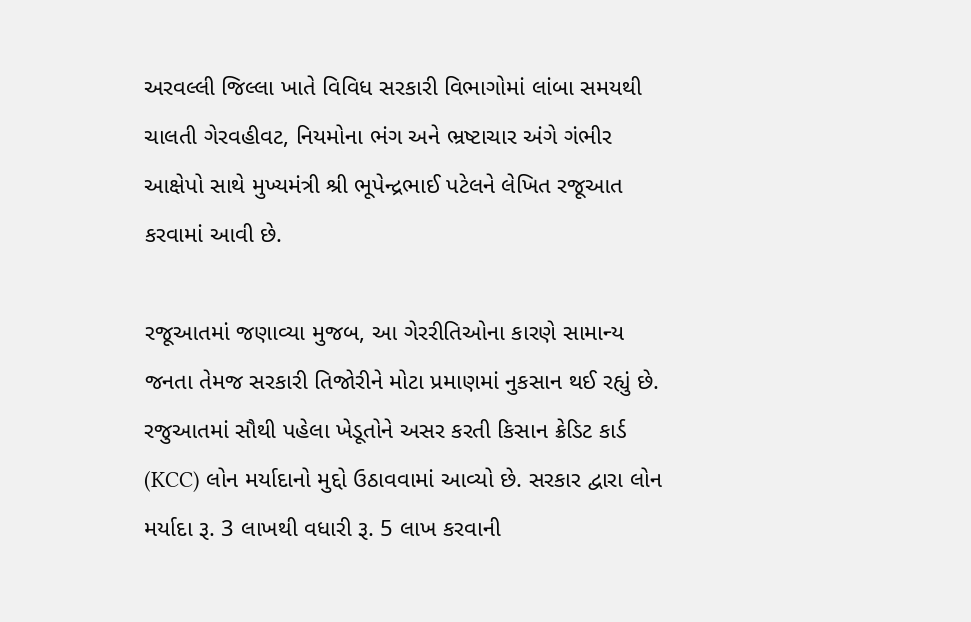અરવલ્લી જિલ્લા ખાતે વિવિધ સરકારી વિભાગોમાં લાંબા સમયથી ચાલતી ગેરવહીવટ, નિયમોના ભંગ અને ભ્રષ્ટાચાર અંગે ગંભીર આક્ષેપો સાથે મુખ્યમંત્રી શ્રી ભૂપેન્દ્રભાઈ પટેલને લેખિત રજૂઆત કરવામાં આવી છે.

રજૂઆતમાં જણાવ્યા મુજબ, આ ગેરરીતિઓના કારણે સામાન્ય જનતા તેમજ સરકારી તિજોરીને મોટા પ્રમાણમાં નુકસાન થઈ રહ્યું છે.
રજુઆતમાં સૌથી પહેલા ખેડૂતોને અસર કરતી કિસાન ક્રેડિટ કાર્ડ (KCC) લોન મર્યાદાનો મુદ્દો ઉઠાવવામાં આવ્યો છે. સરકાર દ્વારા લોન મર્યાદા રૂ. 3 લાખથી વધારી રૂ. 5 લાખ કરવાની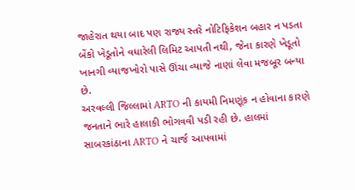જાહેરાત થયા બાદ પણ રાજ્ય સ્તરે નોટિફિકેશન બહાર ન પડતા બેંકો ખેડૂતોને વધારેલી લિમિટ આપતી નથી, જેના કારણે ખેડૂતો ખાનગી વ્યાજખોરો પાસે ઊંચા વ્યાજે નાણાં લેવા મજબૂર બન્યા છે.
અરવલ્લી જિલ્લામાં ARTO ની કાયમી નિમણૂંક ન હોવાના કારણે જનતાને ભારે હાલાકી ભોગવવી પડી રહી છે. હાલમાં સાબરકાંઠાના ARTO ને ચાર્જ આપવામાં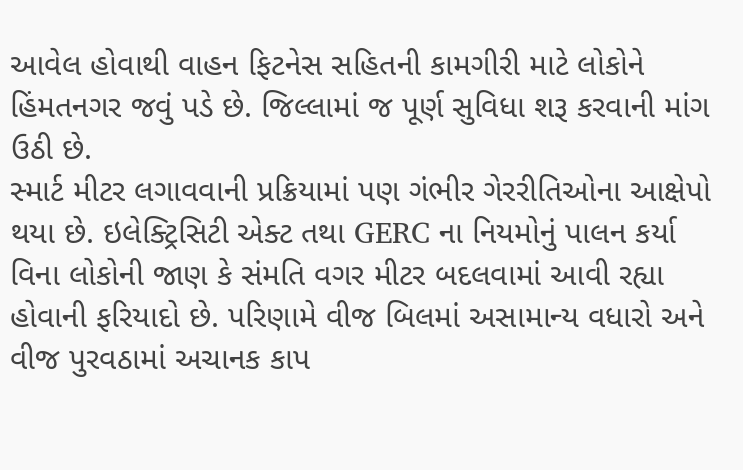આવેલ હોવાથી વાહન ફિટનેસ સહિતની કામગીરી માટે લોકોને હિંમતનગર જવું પડે છે. જિલ્લામાં જ પૂર્ણ સુવિધા શરૂ કરવાની માંગ ઉઠી છે.
સ્માર્ટ મીટર લગાવવાની પ્રક્રિયામાં પણ ગંભીર ગેરરીતિઓના આક્ષેપો થયા છે. ઇલેક્ટ્રિસિટી એક્ટ તથા GERC ના નિયમોનું પાલન કર્યા વિના લોકોની જાણ કે સંમતિ વગર મીટર બદલવામાં આવી રહ્યા હોવાની ફરિયાદો છે. પરિણામે વીજ બિલમાં અસામાન્ય વધારો અને વીજ પુરવઠામાં અચાનક કાપ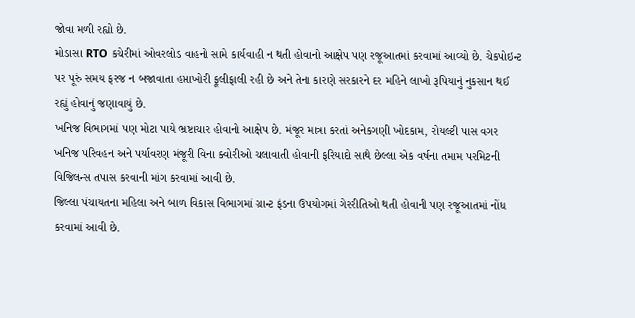જોવા મળી રહ્યો છે.
મોડાસા RTO કચેરીમાં ઓવરલોડ વાહનો સામે કાર્યવાહી ન થતી હોવાનો આક્ષેપ પણ રજૂઆતમાં કરવામાં આવ્યો છે. ચેકપોઇન્ટ પર પૂરું સમય ફરજ ન બજાવાતા હપ્તાખોરી ફૂલીફાલી રહી છે અને તેના કારણે સરકારને દર મહિને લાખો રૂપિયાનું નુકસાન થઈ રહ્યું હોવાનું જણાવાયું છે.
ખનિજ વિભાગમાં પણ મોટા પાયે ભ્રષ્ટાચાર હોવાનો આક્ષેપ છે. મંજૂર માત્રા કરતાં અનેકગણી ખોદકામ, રોયલ્ટી પાસ વગર ખનિજ પરિવહન અને પર્યાવરણ મંજૂરી વિના ક્વોરીઓ ચલાવાતી હોવાની ફરિયાદો સાથે છેલ્લા એક વર્ષના તમામ પરમિટની વિજિલન્સ તપાસ કરવાની માંગ કરવામાં આવી છે.
જિલ્લા પંચાયતના મહિલા અને બાળ વિકાસ વિભાગમાં ગ્રાન્ટ ફંડના ઉપયોગમાં ગેરરીતિઓ થતી હોવાની પણ રજૂઆતમાં નોંધ કરવામાં આવી છે.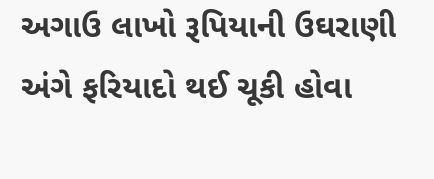અગાઉ લાખો રૂપિયાની ઉઘરાણી અંગે ફરિયાદો થઈ ચૂકી હોવા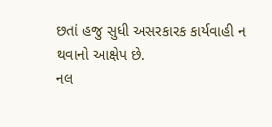છતાં હજુ સુધી અસરકારક કાર્યવાહી ન થવાનો આક્ષેપ છે.
નલ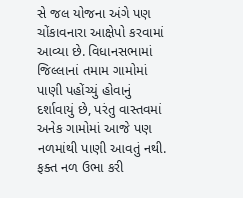સે જલ યોજના અંગે પણ ચોંકાવનારા આક્ષેપો કરવામાં આવ્યા છે. વિધાનસભામાં જિલ્લાનાં તમામ ગામોમાં પાણી પહોંચ્યું હોવાનું દર્શાવાયું છે, પરંતુ વાસ્તવમાં અનેક ગામોમાં આજે પણ નળમાંથી પાણી આવતું નથી. ફક્ત નળ ઉભા કરી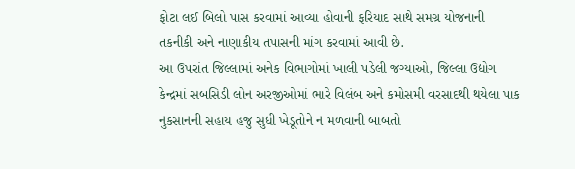ફોટા લઈ બિલો પાસ કરવામાં આવ્યા હોવાની ફરિયાદ સાથે સમગ્ર યોજનાની તકનીકી અને નાણાકીય તપાસની માંગ કરવામાં આવી છે.
આ ઉપરાંત જિલ્લામાં અનેક વિભાગોમાં ખાલી પડેલી જગ્યાઓ, જિલ્લા ઉદ્યોગ કેન્દ્રમાં સબસિડી લોન અરજીઓમાં ભારે વિલંબ અને કમોસમી વરસાદથી થયેલા પાક નુકસાનની સહાય હજુ સુધી ખેડૂતોને ન મળવાની બાબતો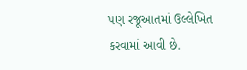પણ રજૂઆતમાં ઉલ્લેખિત કરવામાં આવી છે.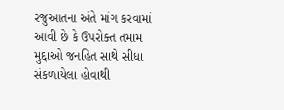રજુઆતના અંતે માંગ કરવામાં આવી છે કે ઉપરોક્ત તમામ મુદ્દાઓ જનહિત સાથે સીધા સંકળાયેલા હોવાથી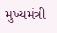મુખ્યમંત્રી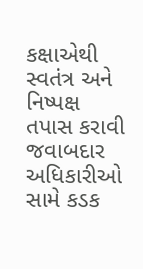કક્ષાએથી સ્વતંત્ર અને નિષ્પક્ષ તપાસ કરાવી જવાબદાર અધિકારીઓ સામે કડક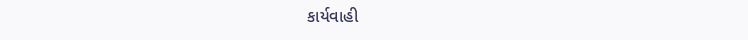કાર્યવાહી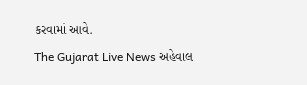કરવામાં આવે.
The Gujarat Live News અહેવાલ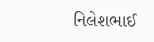નિલેશભાઈ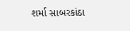શર્મા સાબરકાંઠા